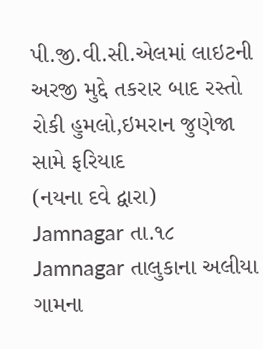પી.જી.વી.સી.એલમાં લાઇટની અરજી મુદ્દે તકરાર બાદ રસ્તો રોકી હુમલો,ઇમરાન જુણેજા સામે ફરિયાદ
(નયના દવે દ્વારા)
Jamnagar તા.૧૮
Jamnagar તાલુકાના અલીયા ગામના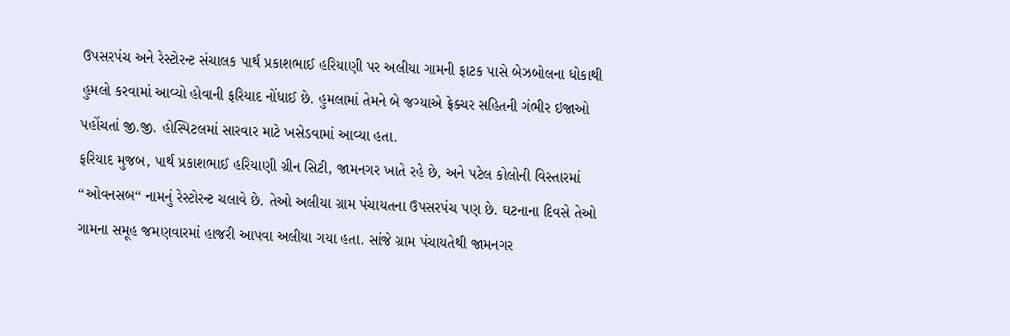ઉપસરપંચ અને રેસ્ટોરન્ટ સંચાલક પાર્થ પ્રકાશભાઈ હરિયાણી પર અલીયા ગામની ફાટક પાસે બેઝબોલના ધોકાથી હુમલો કરવામાં આવ્યો હોવાની ફરિયાદ નોંધાઈ છે. હુમલામાં તેમને બે જગ્યાએ ફ્રેક્ચર સહિતની ગંભીર ઇજાઓ પહોંચતાં જી.જી. હોસ્પિટલમાં સારવાર માટે ખસેડવામાં આવ્યા હતા.
ફરિયાદ મુજબ, પાર્થ પ્રકાશભાઈ હરિયાણી ગ્રીન સિટી, જામનગર ખાતે રહે છે, અને પટેલ કોલોની વિસ્તારમાં ‘‘ઓવનસબ‘‘ નામનું રેસ્ટોરન્ટ ચલાવે છે. તેઓ અલીયા ગ્રામ પંચાયતના ઉપસરપંચ પણ છે. ઘટનાના દિવસે તેઓ ગામના સમૂહ જમણવારમાં હાજરી આપવા અલીયા ગયા હતા. સાંજે ગ્રામ પંચાયતેથી જામનગર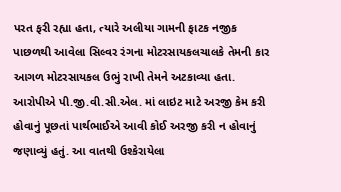પરત ફરી રહ્યા હતા, ત્યારે અલીયા ગામની ફાટક નજીક પાછળથી આવેલા સિલ્વર રંગના મોટરસાયકલચાલકે તેમની કાર આગળ મોટરસાયકલ ઉભું રાખી તેમને અટકાવ્યા હતા.
આરોપીએ પી.જી.વી.સી.એલ. માં લાઇટ માટે અરજી કેમ કરી હોવાનું પૂછતાં પાર્થભાઈએ આવી કોઈ અરજી કરી ન હોવાનું જણાવ્યું હતું. આ વાતથી ઉશ્કેરાયેલા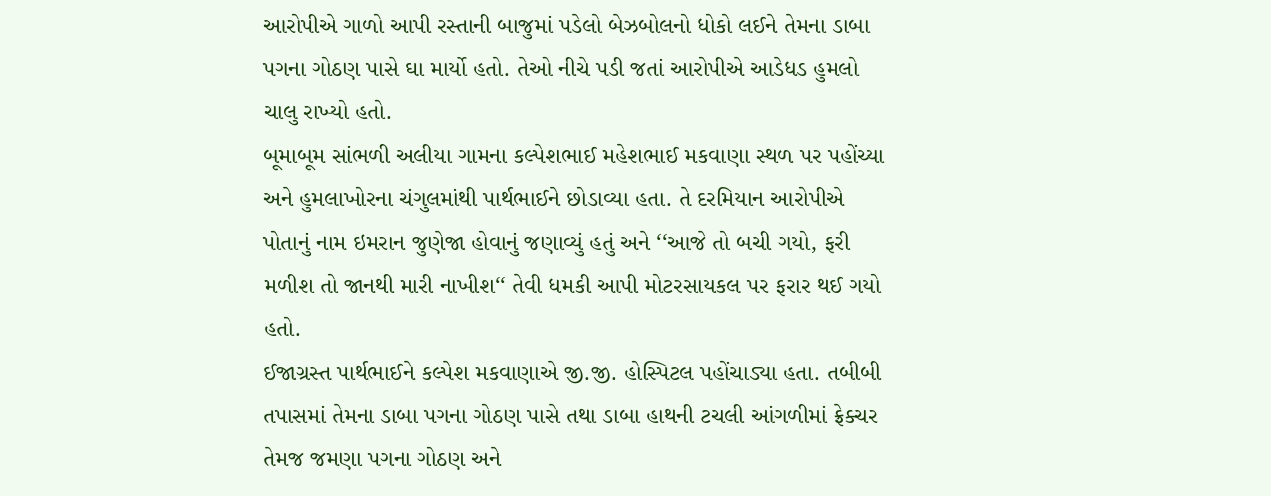આરોપીએ ગાળો આપી રસ્તાની બાજુમાં પડેલો બેઝબોલનો ધોકો લઈને તેમના ડાબા પગના ગોઠણ પાસે ઘા માર્યો હતો. તેઓ નીચે પડી જતાં આરોપીએ આડેધડ હુમલો ચાલુ રાખ્યો હતો.
બૂમાબૂમ સાંભળી અલીયા ગામના કલ્પેશભાઈ મહેશભાઈ મકવાણા સ્થળ પર પહોંચ્યા અને હુમલાખોરના ચંગુલમાંથી પાર્થભાઈને છોડાવ્યા હતા. તે દરમિયાન આરોપીએ પોતાનું નામ ઇમરાન જુણેજા હોવાનું જણાવ્યું હતું અને ‘‘આજે તો બચી ગયો, ફરી મળીશ તો જાનથી મારી નાખીશ‘‘ તેવી ધમકી આપી મોટરસાયકલ પર ફરાર થઈ ગયો હતો.
ઈજાગ્રસ્ત પાર્થભાઈને કલ્પેશ મકવાણાએ જી.જી. હોસ્પિટલ પહોંચાડ્યા હતા. તબીબી તપાસમાં તેમના ડાબા પગના ગોઠણ પાસે તથા ડાબા હાથની ટચલી આંગળીમાં ફ્રેક્ચર તેમજ જમણા પગના ગોઠણ અને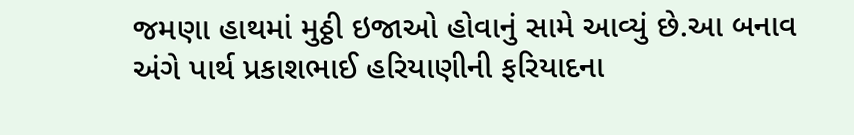જમણા હાથમાં મુઠ્ઠી ઇજાઓ હોવાનું સામે આવ્યું છે.આ બનાવ અંગે પાર્થ પ્રકાશભાઈ હરિયાણીની ફરિયાદના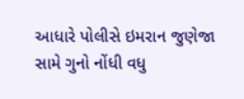આધારે પોલીસે ઇમરાન જુણેજા સામે ગુનો નોંધી વધુ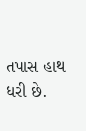તપાસ હાથ ધરી છે.